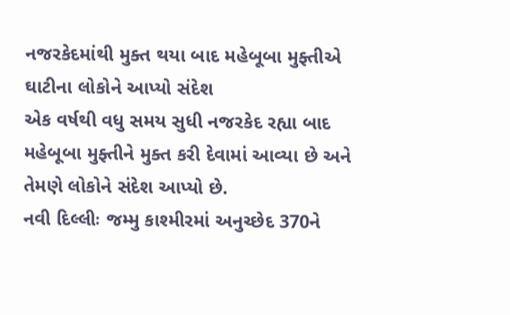નજરકેદમાંથી મુક્ત થયા બાદ મહેબૂબા મુફ્તીએ ઘાટીના લોકોને આપ્યો સંદેશ
એક વર્ષથી વધુ સમય સુધી નજરકેદ રહ્યા બાદ મહેબૂબા મુફ્તીને મુક્ત કરી દેવામાં આવ્યા છે અને તેમણે લોકોને સંદેશ આપ્યો છે.
નવી દિલ્લીઃ જમ્મુ કાશ્મીરમાં અનુચ્છેદ 370ને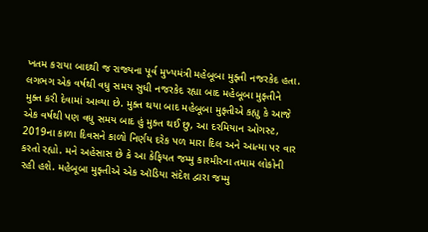ખતમ કરાયા બાદથી જ રાજ્યના પૂર્વ મુખ્યમંત્રી મહેબૂબા મુફ્તી નજરકેદ હતા. લગભગ એક વર્ષથી વધુ સમય સુધી નજરકેદ રહ્યા બાદ મહેબૂબા મુફ્તીને મુક્ત કરી દેવામાં આવ્યા છે. મુક્ત થયા બાદ મહેબૂબા મુફ્તીએ કહ્યુ કે આજે એક વર્ષથી પણ વધુ સમય બાદ હું મુક્ત થઈ છુ, આ દરમિયાન ઓગસ્ટ, 2019ના કાળા દિવસને કાળો નિર્ણય દરેક પળ મારા દિલ અને આત્મા પર વાર કરતો રહ્યો. મને અહેસાસ છે કે આ કેફિયત જમ્મુ કાશ્મીરના તમામ લોકોની રહી હશે. મહેબૂબા મુફ્તીએ એક ઑડિયા સંદેશ દ્વારા જમ્મુ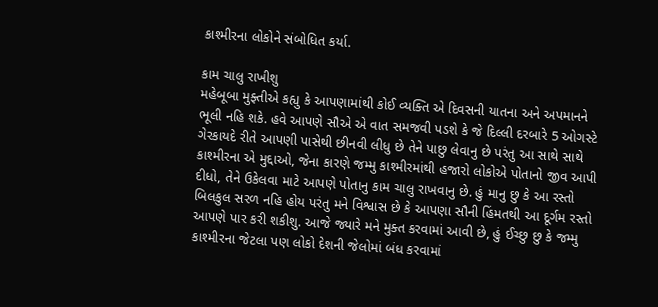કાશ્મીરના લોકોને સંબોધિત કર્યા.

કામ ચાલુ રાખીશુ
મહેબૂબા મુફ્તીએ કહ્યુ કે આપણામાંથી કોઈ વ્યક્તિ એ દિવસની યાતના અને અપમાનને ભૂલી નહિ શકે. હવે આપણે સૌએ એ વાત સમજવી પડશે કે જે દિલ્લી દરબારે 5 ઓગસ્ટે ગેરકાયદે રીતે આપણી પાસેથી છીનવી લીધુ છે તેને પાછુ લેવાનુ છે પરંતુ આ સાથે સાથે કાશ્મીરના એ મુદ્દાઓ, જેના કારણે જમ્મુ કાશ્મીરમાંથી હજારો લોકોએ પોતાનો જીવ આપી દીધો, તેને ઉકેલવા માટે આપણે પોતાનુ કામ ચાલુ રાખવાનુ છે. હું માનુ છુ કે આ રસ્તો બિલકુલ સરળ નહિ હોય પરંતુ મને વિશ્વાસ છે કે આપણા સૌની હિંમતથી આ દૂર્ગમ રસ્તો આપણે પાર કરી શકીશુ. આજે જ્યારે મને મુક્ત કરવામાં આવી છે, હું ઈચ્છુ છુ કે જમ્મુ કાશ્મીરના જેટલા પણ લોકો દેશની જેલોમાં બંધ કરવામાં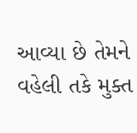આવ્યા છે તેમને વહેલી તકે મુક્ત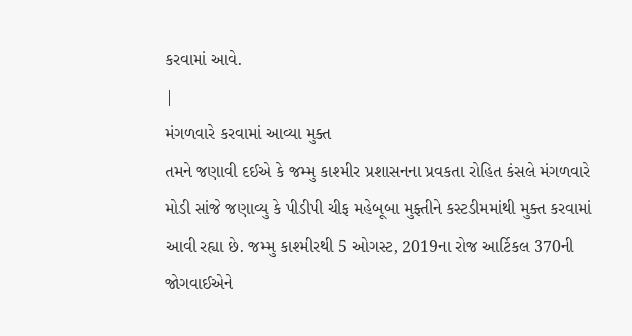કરવામાં આવે.
|
મંગળવારે કરવામાં આવ્યા મુક્ત
તમને જણાવી દઈએ કે જમ્મુ કાશ્મીર પ્રશાસનના પ્રવકતા રોહિત કંસલે મંગળવારે મોડી સાંજે જણાવ્યુ કે પીડીપી ચીફ મહેબૂબા મુફ્તીને કસ્ટડીમમાંથી મુક્ત કરવામાં આવી રહ્યા છે. જમ્મુ કાશ્મીરથી 5 ઓગસ્ટ, 2019ના રોજ આર્ટિકલ 370ની જોગવાઈએને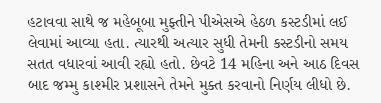હટાવવા સાથે જ મહેબૂબા મુફ્તીને પીએસએ હેઠળ કસ્ટડીમાં લઈ લેવામાં આવ્યા હતા. ત્યારથી અત્યાર સુધી તેમની કસ્ટડીનો સમય સતત વધારવાં આવી રહ્યો હતો. છેવટે 14 મહિના અને આઠ દિવસ બાદ જમ્મુ કાશ્મીર પ્રશાસને તેમને મુક્ત કરવાનો નિર્ણય લીધો છે.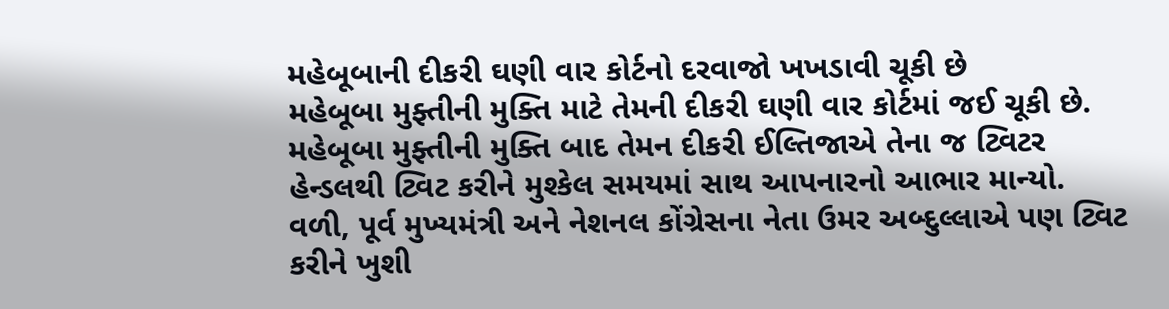મહેબૂબાની દીકરી ઘણી વાર કોર્ટનો દરવાજો ખખડાવી ચૂકી છે
મહેબૂબા મુફ્તીની મુક્તિ માટે તેમની દીકરી ઘણી વાર કોર્ટમાં જઈ ચૂકી છે. મહેબૂબા મુફ્તીની મુક્તિ બાદ તેમન દીકરી ઈલ્તિજાએ તેના જ ટ્વિટર હેન્ડલથી ટ્વિટ કરીને મુશ્કેલ સમયમાં સાથ આપનારનો આભાર માન્યો. વળી, પૂર્વ મુખ્યમંત્રી અને નેશનલ કોંગ્રેસના નેતા ઉમર અબ્દુલ્લાએ પણ ટ્વિટ કરીને ખુશી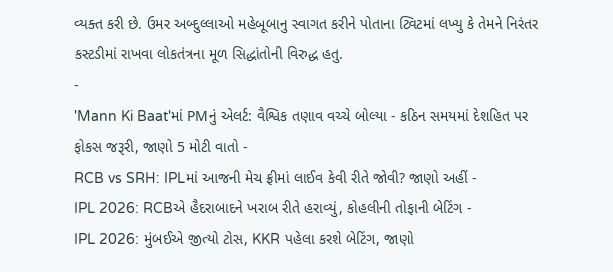વ્યક્ત કરી છે. ઉમર અબ્દુલ્લાઓ મહેબૂબાનુ સ્વાગત કરીને પોતાના ટ્વિટમાં લખ્યુ કે તેમને નિરંતર કસ્ટડીમાં રાખવા લોકતંત્રના મૂળ સિદ્ધાંતોની વિરુદ્ધ હતુ.
-
'Mann Ki Baat'માં PMનું એલર્ટ: વૈશ્વિક તણાવ વચ્ચે બોલ્યા - કઠિન સમયમાં દેશહિત પર ફોકસ જરૂરી, જાણો 5 મોટી વાતો -
RCB vs SRH: IPLમાં આજની મેચ ફ્રીમાં લાઈવ કેવી રીતે જોવી? જાણો અહીં -
IPL 2026: RCBએ હૈદરાબાદને ખરાબ રીતે હરાવ્યું, કોહલીની તોફાની બેટિંગ -
IPL 2026: મુંબઈએ જીત્યો ટોસ, KKR પહેલા કરશે બેટિંગ, જાણો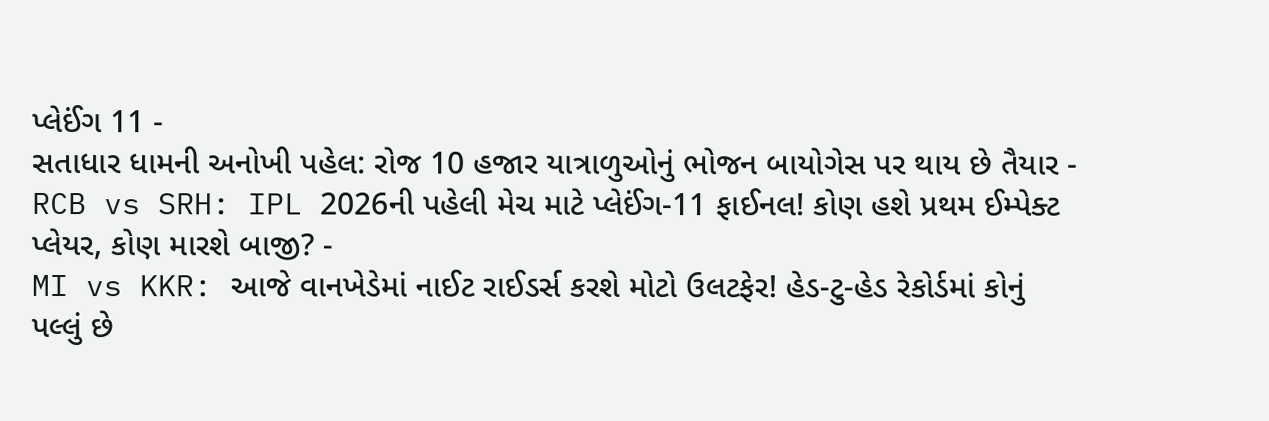પ્લેઈંગ 11 -
સતાધાર ધામની અનોખી પહેલ: રોજ 10 હજાર યાત્રાળુઓનું ભોજન બાયોગેસ પર થાય છે તૈયાર -
RCB vs SRH: IPL 2026ની પહેલી મેચ માટે પ્લેઈંગ-11 ફાઈનલ! કોણ હશે પ્રથમ ઈમ્પેક્ટ પ્લેયર, કોણ મારશે બાજી? -
MI vs KKR: આજે વાનખેડેમાં નાઈટ રાઈડર્સ કરશે મોટો ઉલટફેર! હેડ-ટુ-હેડ રેકોર્ડમાં કોનું પલ્લું છે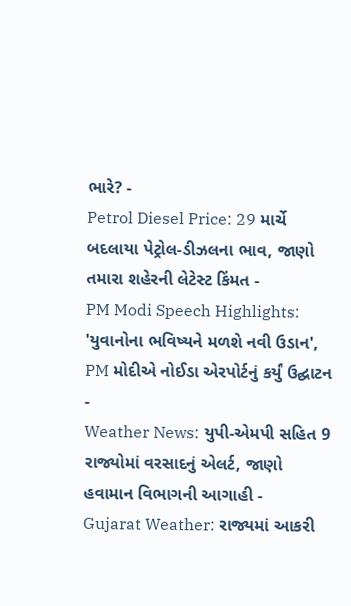ભારે? -
Petrol Diesel Price: 29 માર્ચે બદલાયા પેટ્રોલ-ડીઝલના ભાવ, જાણો તમારા શહેરની લેટેસ્ટ કિંમત -
PM Modi Speech Highlights: 'યુવાનોના ભવિષ્યને મળશે નવી ઉડાન', PM મોદીએ નોઈડા એરપોર્ટનું કર્યું ઉદ્ઘાટન -
Weather News: યુપી-એમપી સહિત 9 રાજ્યોમાં વરસાદનું એલર્ટ, જાણો હવામાન વિભાગની આગાહી -
Gujarat Weather: રાજ્યમાં આકરી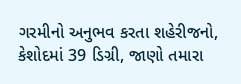ગરમીનો અનુભવ કરતા શહેરીજનો, કેશોદમાં 39 ડિગ્રી, જાણો તમારા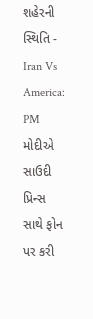શહેરની સ્થિતિ -
Iran Vs America: PM મોદીએ સાઉદી પ્રિન્સ સાથે ફોન પર કરી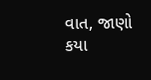વાત, જાણો કયા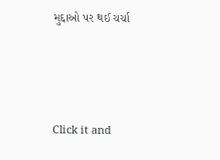મુદ્દાઓ પર થઈ ચર્ચા






Click it and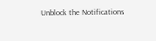Unblock the Notifications